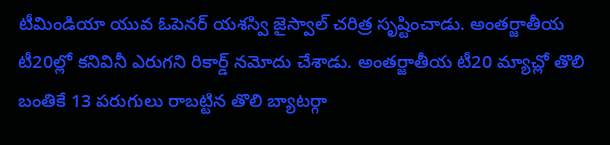టీమిండియా యువ ఓపెనర్ యశస్వి జైస్వాల్ చరిత్ర సృష్టించాడు. అంతర్జాతీయ టీ20ల్లో కనివినీ ఎరుగని రికార్డ్ నమోదు చేశాడు. అంతర్జాతీయ టీ20 మ్యాచ్లో తొలి బంతికే 13 పరుగులు రాబట్టిన తొలి బ్యాటర్గా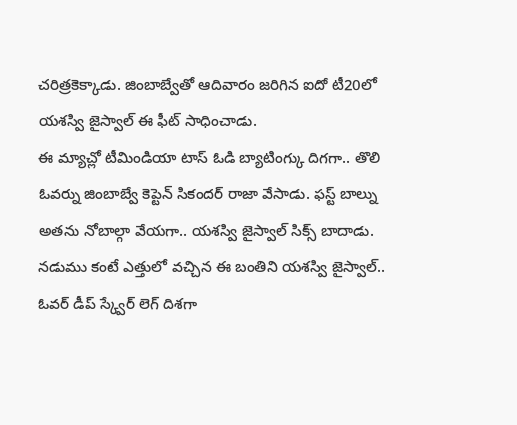చరిత్రకెక్కాడు. జింబాబ్వేతో ఆదివారం జరిగిన ఐదో టీ20లో యశస్వి జైస్వాల్ ఈ ఫీట్ సాధించాడు.
ఈ మ్యాచ్లో టీమిండియా టాస్ ఓడి బ్యాటింగ్కు దిగగా.. తొలి ఓవర్ను జింబాబ్వే కెప్టెన్ సికందర్ రాజా వేసాడు. ఫస్ట్ బాల్ను అతను నోబాల్గా వేయగా.. యశస్వి జైస్వాల్ సిక్స్ బాదాడు. నడుము కంటే ఎత్తులో వచ్చిన ఈ బంతిని యశస్వి జైస్వాల్.. ఓవర్ డీప్ స్క్వేర్ లెగ్ దిశగా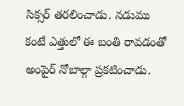సిక్సర్ తరలించాడు. నడుము కంటే ఎత్తులో ఈ బంతి రావడంతో అంపైర్ నోబాల్గా ప్రకటించాడు.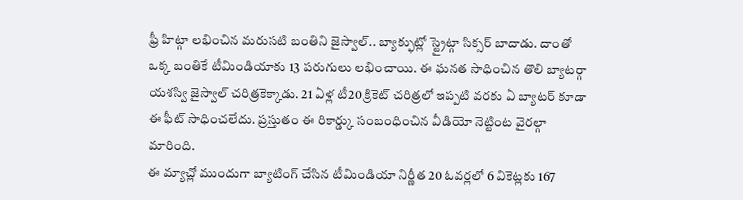ఫ్రీ హిట్గా లభించిన మరుసటి బంతిని జైస్వాల్.. బ్యాక్ఫుట్లో స్ట్రైట్గా సిక్సర్ బాదాడు. దాంతో ఒక్క బంతికే టీమిండియాకు 13 పరుగులు లభించాయి. ఈ ఘనత సాధించిన తొలి బ్యాటర్గా యశస్వి జైస్వాల్ చరిత్రకెక్కాడు. 21 ఏళ్ల టీ20 క్రికెట్ చరిత్రలో ఇప్పటి వరకు ఏ బ్యాటర్ కూడా ఈ ఫీట్ సాధించలేదు. ప్రస్తుతం ఈ రికార్డ్కు సంబంధించిన వీడియో నెట్టింట వైరల్గా మారింది.
ఈ మ్యాచ్లో ముందుగా బ్యాటింగ్ చేసిన టీమిండియా నిర్ణీత 20 ఓవర్లలో 6 వికెట్లకు 167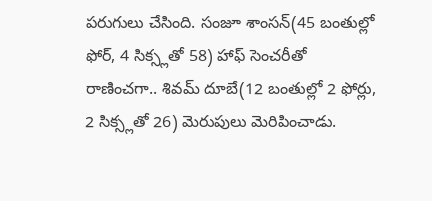పరుగులు చేసింది. సంజూ శాంసన్(45 బంతుల్లో ఫోర్, 4 సిక్స్లతో 58) హాఫ్ సెంచరీతో రాణించగా.. శివమ్ దూబే(12 బంతుల్లో 2 ఫోర్లు, 2 సిక్స్లతో 26) మెరుపులు మెరిపించాడు.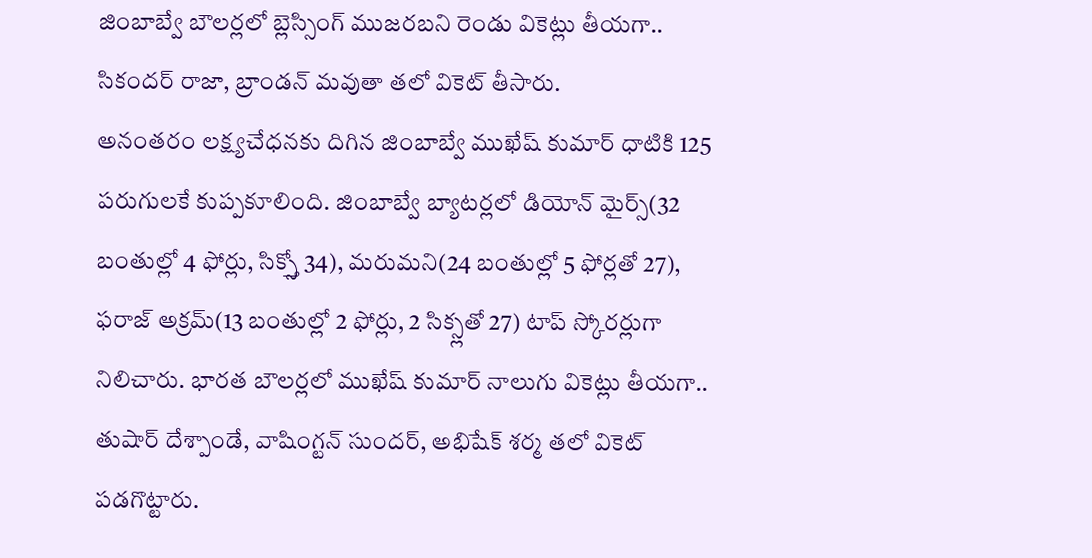జింబాబ్వే బౌలర్లలో బ్లెస్సింగ్ ముజరబని రెండు వికెట్లు తీయగా.. సికందర్ రాజా, బ్రాండన్ మవుతా తలో వికెట్ తీసారు.
అనంతరం లక్ష్యచేధనకు దిగిన జింబాబ్వే ముఖేష్ కుమార్ ధాటికి 125 పరుగులకే కుప్పకూలింది. జింబాబ్వే బ్యాటర్లలో డియోన్ మైర్స్(32 బంతుల్లో 4 ఫోర్లు, సిక్స్తో 34), మరుమని(24 బంతుల్లో 5 ఫోర్లతో 27), ఫరాజ్ అక్రమ్(13 బంతుల్లో 2 ఫోర్లు, 2 సిక్స్లతో 27) టాప్ స్కోరర్లుగా నిలిచారు. భారత బౌలర్లలో ముఖేష్ కుమార్ నాలుగు వికెట్లు తీయగా.. తుషార్ దేశ్పాండే, వాషింగ్టన్ సుందర్, అభిషేక్ శర్మ తలో వికెట్ పడగొట్టారు.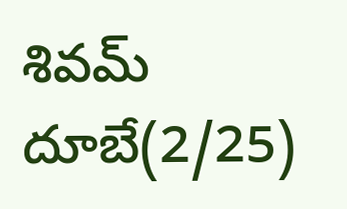శివమ్ దూబే(2/25)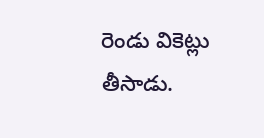రెండు వికెట్లు తీసాడు.